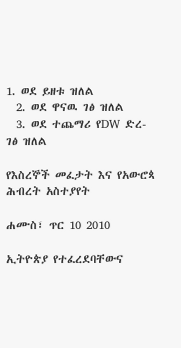1. ወደ ይዘቱ ዝለል
  2. ወደ ዋናዉ ገፅ ዝለል
  3. ወደ ተጨማሪ የDW ድረ-ገፅ ዝለል

የእስረኞች መፈታት እና የአውሮጳ ሕብረት አስተያየት

ሐሙስ፣ ጥር 10 2010

ኢትዮጵያ የተፈረደባቸውና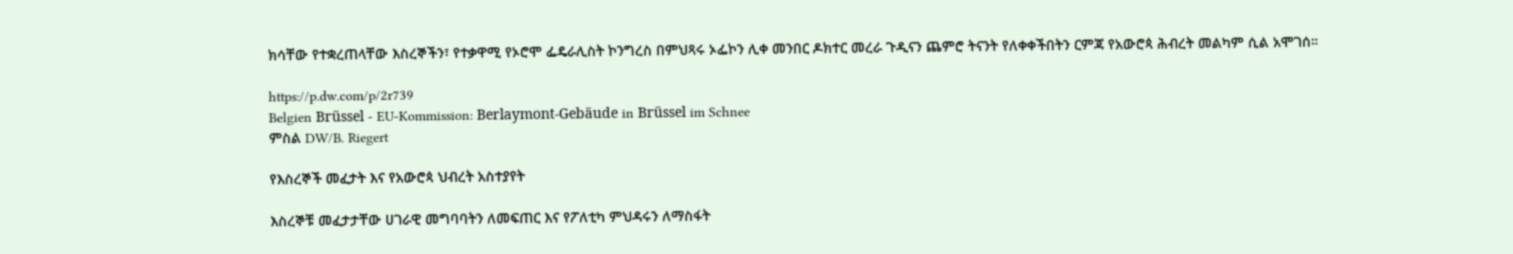ክሳቸው የተቋረጠላቸው እስረኞችን፣ የተቃዋሚ የኦሮሞ ፌዴራሊስት ኮንግረስ በምህጻሩ ኦፌኮን ሊቀ መንበር ዶክተር መረራ ጉዲናን ጨምሮ ትናንት የለቀቀችበትን ርምጃ የአውሮጳ ሕብረት መልካም ሲል አሞገሰ።

https://p.dw.com/p/2r739
Belgien Brüssel - EU-Kommission: Berlaymont-Gebäude in Brüssel im Schnee
ምስል DW/B. Riegert

የእስረኞች መፈታት እና የአውሮጳ ህብረት አስተያየት

እስረኞቹ መፈታታቸው ሀገራዊ መግባባትን ለመፍጠር እና የፖለቲካ ምህዳሩን ለማስፋት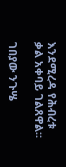እንደሚረዳ የሕብረቱ ቃል አቀባይ ገልጸዋል።

ገበያው ንጉሤ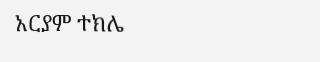አርያም ተክሌ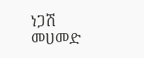ነጋሽ መሀመድ